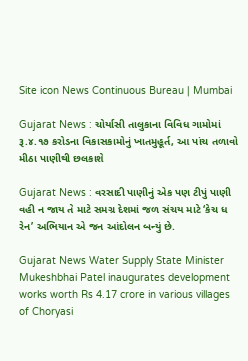Site icon News Continuous Bureau | Mumbai

Gujarat News : ચોર્યાસી તાલુકાના વિવિધ ગામોમાં રૂ.૪.૧૭ કરોડના વિકાસકામોનું ખાતમુહૂર્ત, આ પાંચ તળાવો મીઠા પાણીથી છલકાશે

Gujarat News : વરસાદી પાણીનું એક પણ ટીપું પાણી વહી ન જાય તે માટે સમગ્ર દેશમાં જળ સંચય માટે ‘કેચ ધ રેન’ અભિયાન એ જન આંદોલન બન્યું છે.

Gujarat News Water Supply State Minister Mukeshbhai Patel inaugurates development works worth Rs 4.17 crore in various villages of Choryasi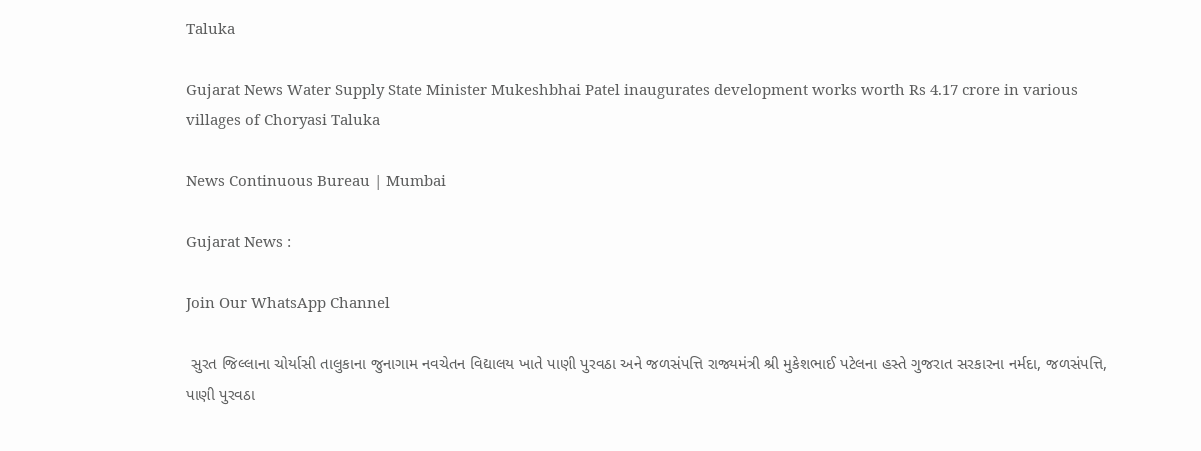Taluka

Gujarat News Water Supply State Minister Mukeshbhai Patel inaugurates development works worth Rs 4.17 crore in various villages of Choryasi Taluka

News Continuous Bureau | Mumbai

Gujarat News :

Join Our WhatsApp Channel

 સુરત જિલ્લાના ચોર્યાસી તાલુકાના જુનાગામ નવચેતન વિદ્યાલય ખાતે પાણી પુરવઠા અને જળસંપત્તિ રાજ્યમંત્રી શ્રી મુકેશભાઈ પટેલના હસ્તે ગુજરાત સરકારના નર્મદા, જળસંપત્તિ, પાણી પુરવઠા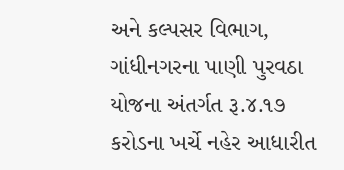અને કલ્પસર વિભાગ, ગાંધીનગરના પાણી પુરવઠા યોજના અંતર્ગત રૂ.૪.૧૭ કરોડના ખર્ચે નહેર આધારીત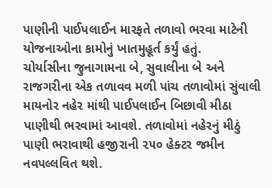પાણીની પાઈપલાઈન મારફતે તળાવો ભરવા માટેની યોજનાઓના કામોનું ખાતમુહૂર્ત કર્યું હતું.
ચોર્યાસીના જુનાગામના બે, સુવાલીના બે અને રાજગરીના એક તળાવવ મળી પાંચ તળાવોમાં સુંવાલી માયનોર નહેર માંથી પાઈપલાઈન બિછાવી મીઠા પાણીથી ભરવામાં આવશે. તળાવોમાં નહેરનું મીઠું પાણી ભરાવાથી હજીરાની ૨૫૦ હેક્ટર જમીન નવપલ્લવિત થશે.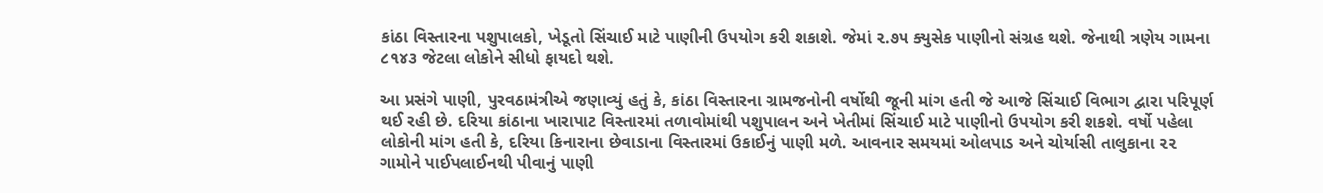કાંઠા વિસ્તારના પશુપાલકો, ખેડૂતો સિંચાઈ માટે પાણીની ઉપયોગ કરી શકાશે. જેમાં ૨.૭૫ ક્યુસેક પાણીનો સંગ્રહ થશે. જેનાથી ત્રણેય ગામના ૮૧૪૩ જેટલા લોકોને સીધો ફાયદો થશે.

આ પ્રસંગે પાણી, પુરવઠામંત્રીએ જણાવ્યું હતું કે, કાંઠા વિસ્તારના ગ્રામજનોની વર્ષોથી જૂની માંગ હતી જે આજે સિંચાઈ વિભાગ દ્વારા પરિપૂર્ણ થઈ રહી છે. દરિયા કાંઠાના ખારાપાટ વિસ્તારમાં તળાવોમાંથી પશુપાલન અને ખેતીમાં સિંચાઈ માટે પાણીનો ઉપયોગ કરી શકશે. વર્ષો પહેલા લોકોની માંગ હતી કે, દરિયા કિનારાના છેવાડાના વિસ્તારમાં ઉકાઈનું પાણી મળે. આવનાર સમયમાં ઓલપાડ અને ચોર્યાસી તાલુકાના ૨૨ ગામોને પાઈપલાઈનથી પીવાનું પાણી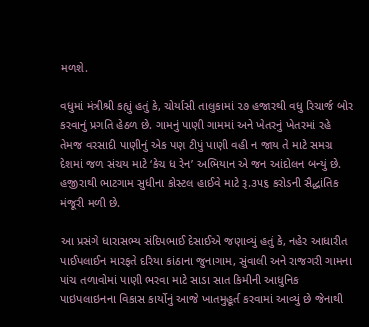મળશે.

વધુમાં મંત્રીશ્રી કહ્યું હતું કે, ચોર્યાસી તાલુકામાં ૨૭ હજારથી વધુ રિચાર્જ બોર કરવાનું પ્રગતિ હેઠળ છે. ગામનું પાણી ગામમાં અને ખેતરનું ખેતરમાં રહે તેમજ વરસાદી પાણીનું એક પણ ટીપું પાણી વહી ન જાય તે માટે સમગ્ર દેશમાં જળ સંચય માટે ‘કેચ ધ રેન’ અભિયાન એ જન આંદોલન બન્યું છે. હજીરાથી ભાટગામ સુધીના કોસ્ટલ હાઈવે માટે રૂ.૩૫૬ કરોડની સૈદ્ધાંતિક મંજૂરી મળી છે.

આ પ્રસંગે ધારાસભ્ય સંદિપભાઈ દેસાઈએ જણાવ્યું હતું કે, નહેર આધારીત પાઈપલાઈન મારફતે દરિયા કાંઠાના જુનાગામ, સુંવાલી અને રાજગરી ગામના પાંચ તળાવોમાં પાણી ભરવા માટે સાડા સાત કિમીની આધુનિક પાઇપલાઇનના વિકાસ કાર્યોનું આજે ખાતમુહૂર્ત કરવામાં આવ્યું છે જેનાથી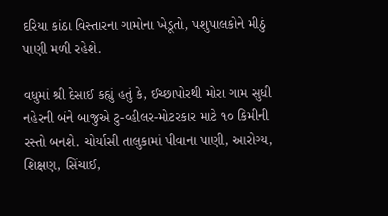દરિયા કાંઠા વિસ્તારના ગામોના ખેડૂતો, પશુપાલકોને મીઠું પાણી મળી રહેશે.

વધુમાં શ્રી દેસાઈ કહ્યું હતું કે, ઈચ્છાપોરથી મોરા ગામ સુધી નહેરની બંને બાજુએ ટુ-વ્હીલર-મોટરકાર માટે ૧૦ કિમીની રસ્તો બનશે. ચોર્યાસી તાલુકામાં પીવાના પાણી, આરોગ્ય, શિક્ષણ, સિંચાઈ,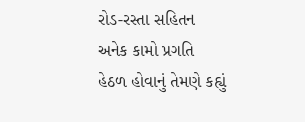રોડ-રસ્તા સહિતન અનેક કામો પ્રગતિ હેઠળ હોવાનું તેમણે કહ્યું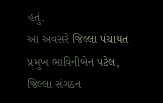હતું.
આ અવસરે જિલ્લા પંચાયત પ્રમુખ ભાવિનીબેન પટેલ, જિલ્લા સંગઠન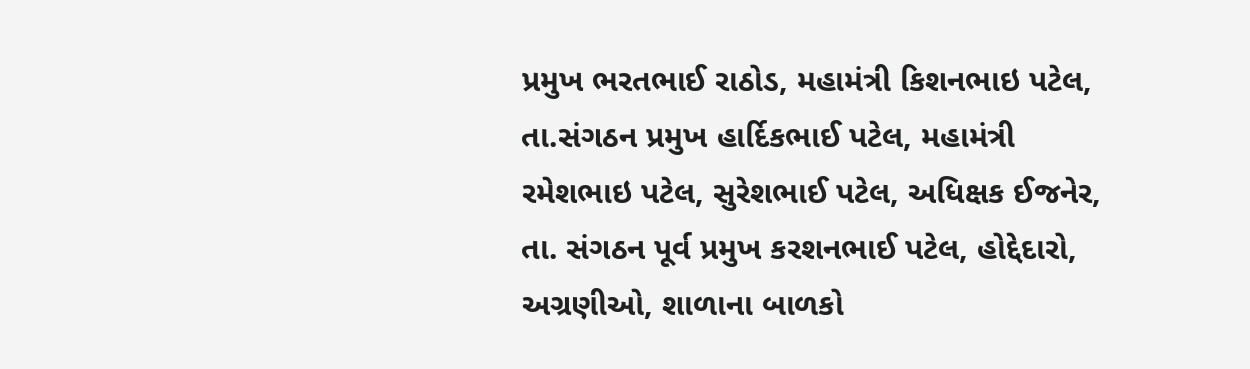પ્રમુખ ભરતભાઈ રાઠોડ, મહામંત્રી કિશનભાઇ પટેલ, તા.સંગઠન પ્રમુખ હાર્દિકભાઈ પટેલ, મહામંત્રી રમેશભાઇ પટેલ, સુરેશભાઈ પટેલ, અધિક્ષક ઈજનેર, તા. સંગઠન પૂર્વ પ્રમુખ કરશનભાઈ પટેલ, હોદ્દેદારો, અગ્રણીઓ, શાળાના બાળકો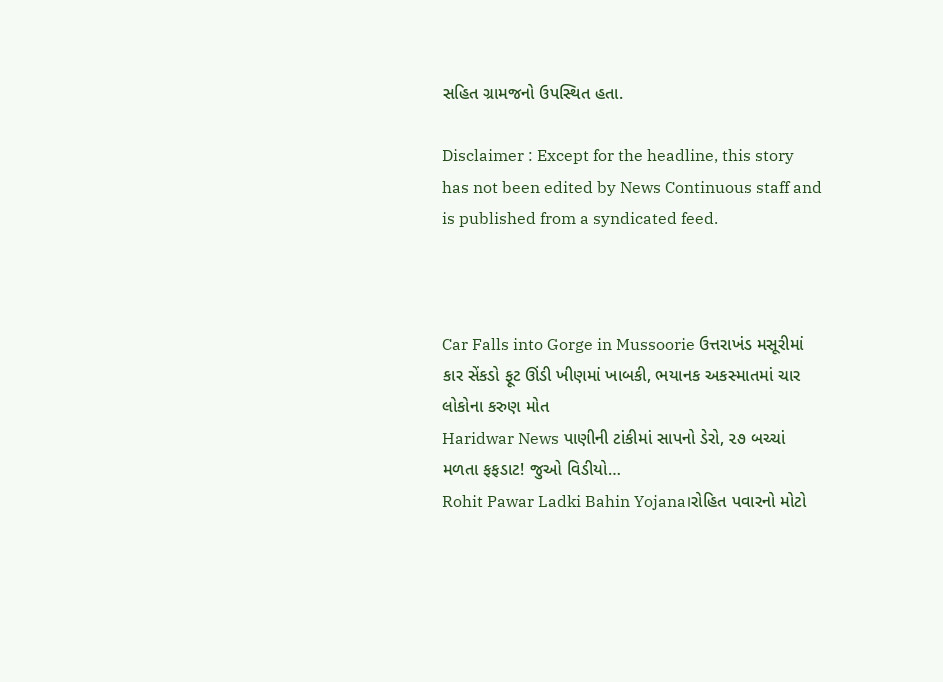સહિત ગ્રામજનો ઉપસ્થિત હતા.

Disclaimer : Except for the headline, this story has not been edited by News Continuous staff and is published from a syndicated feed.



Car Falls into Gorge in Mussoorie ઉત્તરાખંડ મસૂરીમાં કાર સેંકડો ફૂટ ઊંડી ખીણમાં ખાબકી, ભયાનક અકસ્માતમાં ચાર લોકોના કરુણ મોત
Haridwar News પાણીની ટાંકીમાં સાપનો ડેરો, ૨૭ બચ્ચાં મળતા ફફડાટ! જુઓ વિડીયો…
Rohit Pawar Ladki Bahin Yojana।રોહિત પવારનો મોટો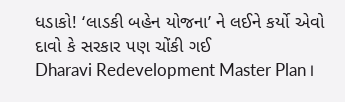ધડાકો! ‘લાડકી બહેન યોજના’ ને લઈને કર્યો એવો દાવો કે સરકાર પણ ચોંકી ગઈ
Dharavi Redevelopment Master Plan।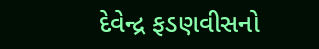દેવેન્દ્ર ફડણવીસનો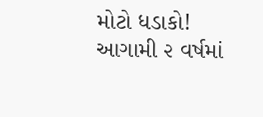મોટો ધડાકો! આગામી ૨ વર્ષમાં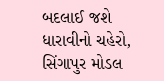બદલાઈ જશે ધારાવીનો ચહેરો, સિંગાપુર મોડલ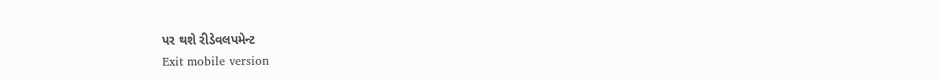પર થશે રીડેવલપમેન્ટ
Exit mobile version